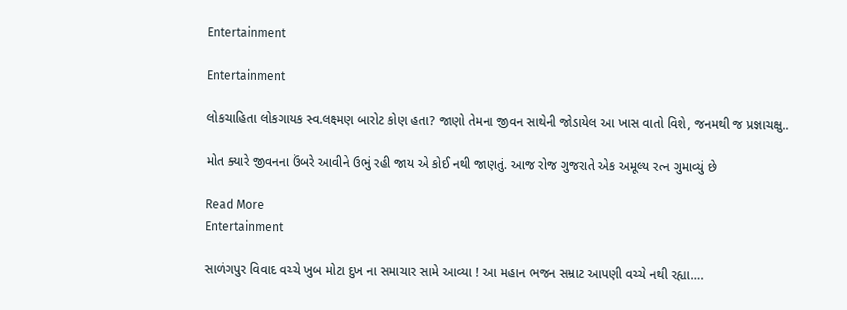Entertainment

Entertainment

લોકચાહિતા લોકગાયક સ્વ.લક્ષ્મણ બારોટ કોણ હતા? જાણો તેમના જીવન સાથેની જોડાયેલ આ ખાસ વાતો વિશે, જનમથી જ પ્રજ્ઞાચક્ષુ..

મોત ક્યારે જીવનના ઉંબરે આવીને ઉભું રહી જાય એ કોઈ નથી જાણતું. આજ રોજ ગુજરાતે એક અમૂલ્ય રત્ન ગુમાવ્યું છે

Read More
Entertainment

સાળંગપુર વિવાદ વચ્ચે ખુબ મોટા દુખ ના સમાચાર સામે આવ્યા ! આ મહાન ભજન સમ્રાટ આપણી વચ્ચે નથી રહ્યા….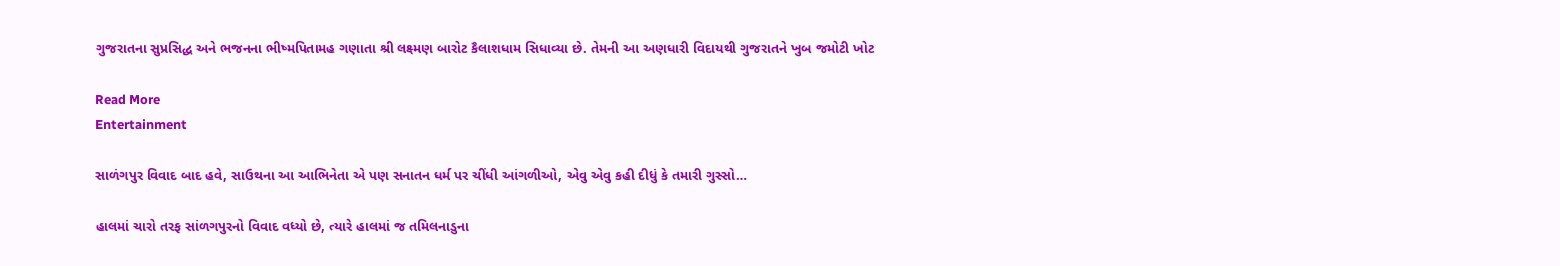ગુજરાતના સુપ્રસિદ્ધ અને ભજનના ભીષ્મપિતામહ ગણાતા શ્રી લક્ષ્મણ બારોટ કૈલાશધામ સિધાવ્યા છે. તેમની આ અણધારી વિદાયથી ગુજરાતને ખુબ જમોટી ખોટ

Read More
Entertainment

સાળંગપુર વિવાદ બાદ હવે, સાઉથના આ આભિનેતા એ પણ સનાતન ધર્મ પર ચીંધી આંગળીઓ, એવુ એવુ કહી દીધું કે તમારી ગુસ્સો…

હાલમાં ચારો તરફ સાંળગપુરનો વિવાદ વધ્યો છે, ત્યારે હાલમાં જ તમિલનાડુના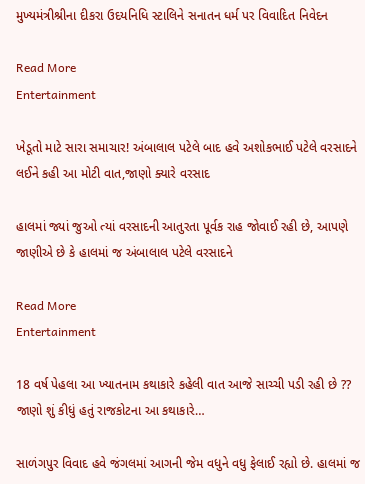મુખ્યમંત્રીશ્રીના દીકરા ઉદયનિધિ સ્ટાલિને સનાતન ધર્મ પર વિવાદિત નિવેદન

Read More
Entertainment

ખેડૂતો માટે સારા સમાચાર! અંબાલાલ પટેલે બાદ હવે અશોકભાઈ પટેલે વરસાદને લઈને કહી આ મોટી વાત,જાણો ક્યારે વરસાદ

હાલમાં જ્યાં જુઓ ત્યાં વરસાદની આતુરતા પૂર્વક રાહ જોવાઈ રહી છે, આપણે જાણીએ છે કે હાલમાં જ અંબાલાલ પટેલે વરસાદને

Read More
Entertainment

18 વર્ષ પેહલા આ ખ્યાતનામ કથાકારે કહેલી વાત આજે સાચ્ચી પડી રહી છે ?? જાણો શું કીધું હતું રાજકોટના આ કથાકારે…

સાળંગપુર વિવાદ હવે જંગલમાં આગની જેમ વધુને વધુ ફેલાઈ રહ્યો છે. હાલમાં જ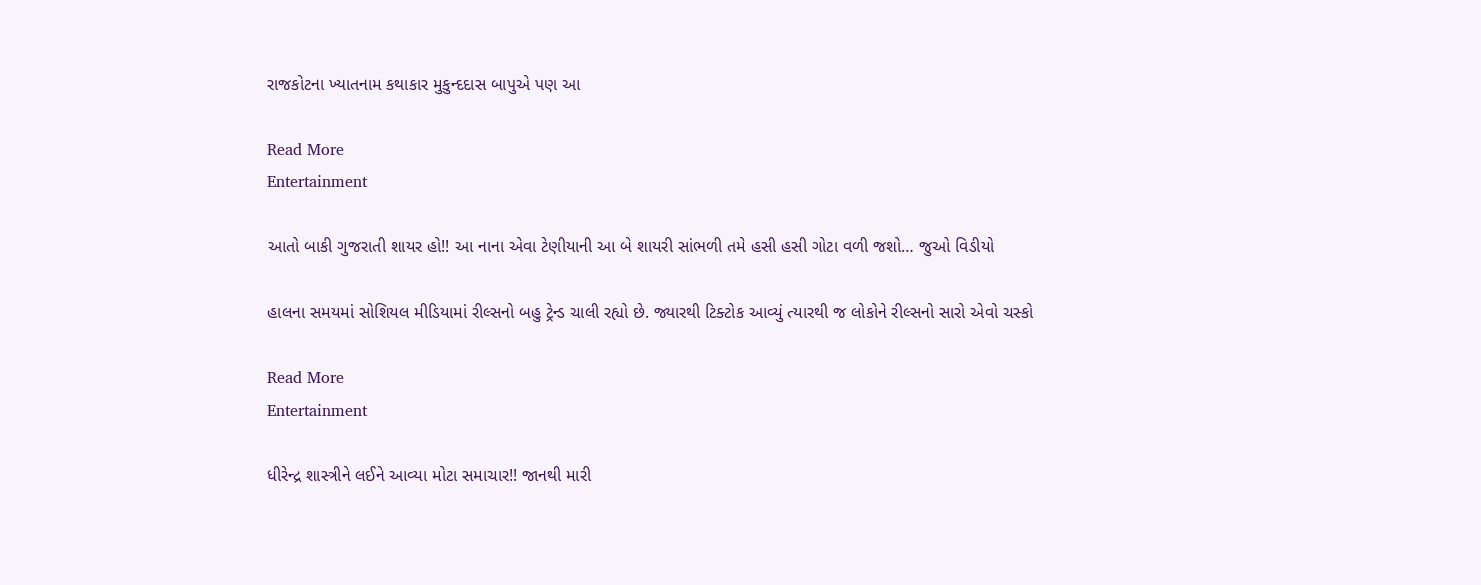રાજકોટના ખ્યાતનામ કથાકાર મુકુન્દદાસ બાપુએ પણ આ

Read More
Entertainment

આતો બાકી ગુજરાતી શાયર હો!! આ નાના એવા ટેણીયાની આ બે શાયરી સાંભળી તમે હસી હસી ગોટા વળી જશો… જુઓ વિડીયો

હાલના સમયમાં સોશિયલ મીડિયામાં રીલ્સનો બહુ ટ્રેન્ડ ચાલી રહ્યો છે. જ્યારથી ટિક્ટોક આવ્યું ત્યારથી જ લોકોને રીલ્સનો સારો એવો ચસ્કો

Read More
Entertainment

ધીરેન્દ્ર શાસ્ત્રીને લઈને આવ્યા મોટા સમાચાર!! જાનથી મારી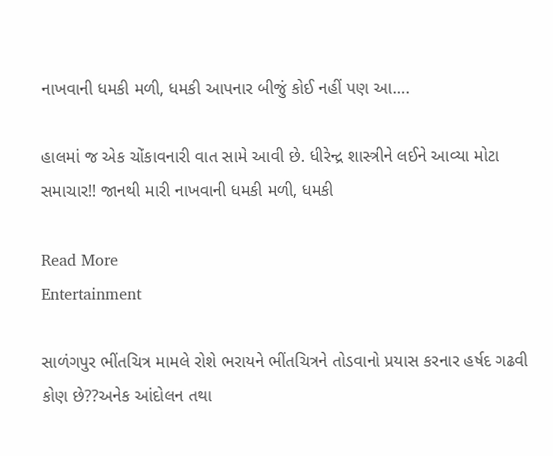નાખવાની ધમકી મળી, ધમકી આપનાર બીજું કોઈ નહીં પણ આ….

હાલમાં જ એક ચોંકાવનારી વાત સામે આવી છે. ધીરેન્દ્ર શાસ્ત્રીને લઈને આવ્યા મોટા સમાચાર!! જાનથી મારી નાખવાની ધમકી મળી, ધમકી

Read More
Entertainment

સાળંગપુર ભીંતચિત્ર મામલે રોશે ભરાયને ભીંતચિત્રને તોડવાનો પ્રયાસ કરનાર હર્ષદ ગઢવી કોણ છે??અનેક આંદોલન તથા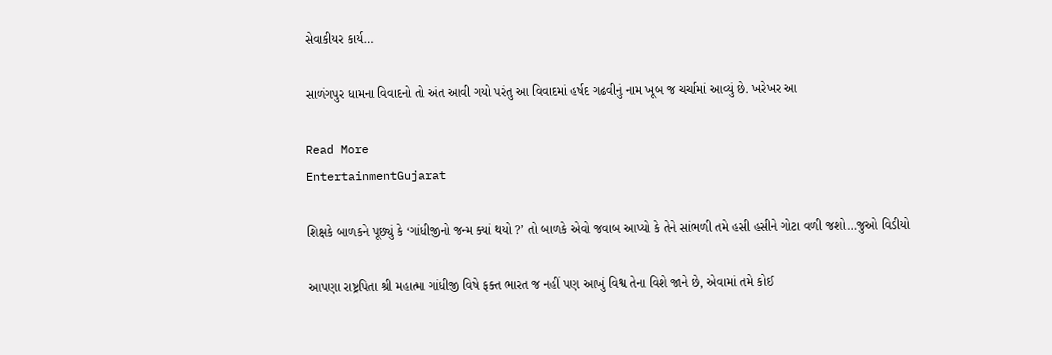સેવાકીયર કાર્ય…

સાળંગપુર ધામના વિવાદનો તો અંત આવી ગયો પરંતુ આ વિવાદમાં હર્ષદ ગઢવીનું નામ ખૂબ જ ચર્ચામાં આવ્યું છે. ખરેખર આ

Read More
EntertainmentGujarat

શિક્ષકે બાળકને પૂછ્યું કે ‘ગાંધીજીનો જન્મ ક્યાં થયો ?’ તો બાળકે એવો જવાબ આપ્યો કે તેને સાંભળી તમે હસી હસીને ગોટા વળી જશો…જુઓ વિડીયો

આપણા રાષ્ટ્રપિતા શ્રી મહાત્મા ગાંધીજી વિષે ફક્ત ભારત જ નહીં પણ આખું વિશ્વ તેના વિશે જાને છે, એવામાં તમે કોઈ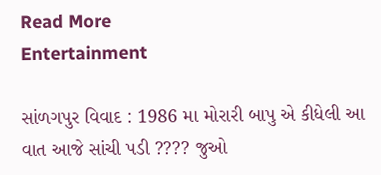Read More
Entertainment

સાંળગપુર વિવાદ : 1986 મા મોરારી બાપુ એ કીધેલી આ વાત આજે સાંચી પડી ???? જુઓ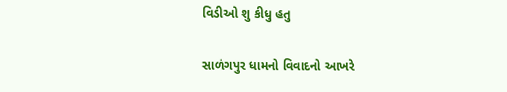વિડીઓ શુ કીધુ હતુ

સાળંગપુર ધામનો વિવાદનો આખરે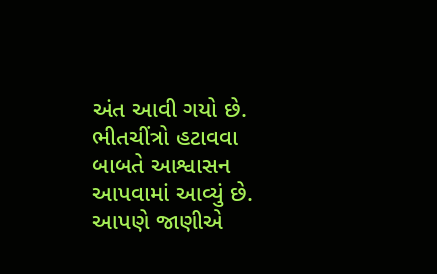અંત આવી ગયો છે. ભીતચીંત્રો હટાવવા બાબતે આશ્વાસન આપવામાં આવ્યું છે. આપણે જાણીએ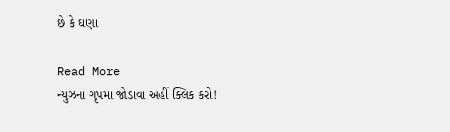છે કે ઘણા

Read More
ન્યુઝના ગૃપમા જોડાવા અહીં ક્લિક કરો!